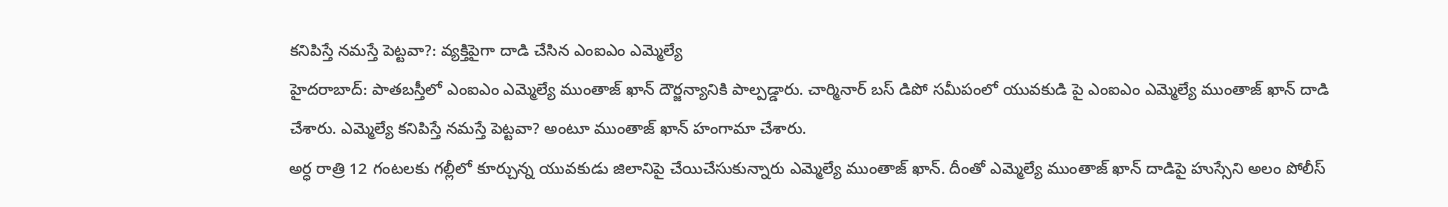కనిపిస్తే నమస్తే పెట్టవా?: వ్యక్తిపైగా దాడి చేసిన ఎంఐఎం ఎమ్మెల్యే
హైదరాబాద్: పాతబస్తీలో ఎంఐఎం ఎమ్మెల్యే ముంతాజ్ ఖాన్ దౌర్జన్యానికి పాల్పడ్డారు. చార్మినార్ బస్ డిపో సమీపంలో యువకుడి పై ఎంఐఎం ఎమ్మెల్యే ముంతాజ్ ఖాన్ దాడి చేశారు. ఎమ్మెల్యే కనిపిస్తే నమస్తే పెట్టవా? అంటూ ముంతాజ్ ఖాన్ హంగామా చేశారు.
అర్ధ రాత్రి 12 గంటలకు గల్లీలో కూర్చున్న యువకుడు జిలానిపై చేయిచేసుకున్నారు ఎమ్మెల్యే ముంతాజ్ ఖాన్. దీంతో ఎమ్మెల్యే ముంతాజ్ ఖాన్ దాడిపై హుస్సేని అలం పోలీస్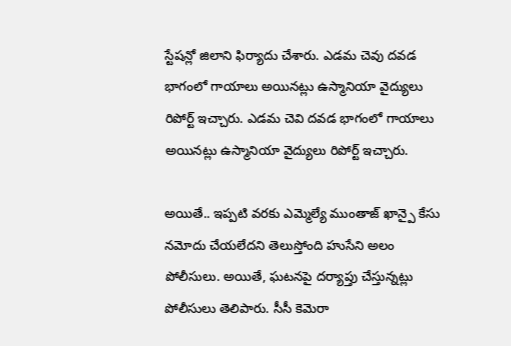స్టేషన్లో జిలాని ఫిర్యాదు చేశారు. ఎడమ చెవు దవడ భాగంలో గాయాలు అయినట్లు ఉస్మానియా వైద్యులు రిపోర్ట్ ఇచ్చారు. ఎడమ చెవి దవడ భాగంలో గాయాలు అయినట్లు ఉస్మానియా వైద్యులు రిపోర్ట్ ఇచ్చారు.

అయితే.. ఇప్పటి వరకు ఎమ్మెల్యే ముంతాజ్ ఖాన్పై కేసు నమోదు చేయలేదని తెలుస్తోంది హుసేని అలం పోలీసులు. అయితే, ఘటనపై దర్యాప్తు చేస్తున్నట్లు పోలీసులు తెలిపారు. సీసీ కెమెరా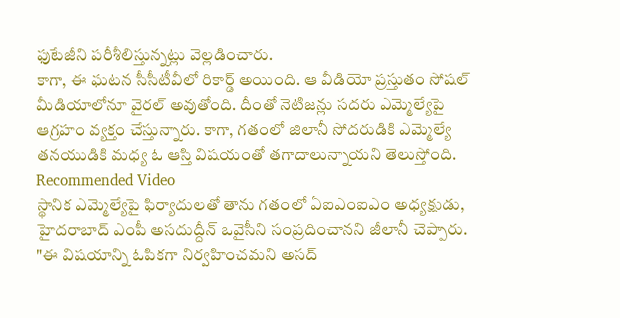ఫుటేజీని పరీశీలిస్తున్నట్లు వెల్లడించారు.
కాగా, ఈ ఘటన సీసీటీవీలో రికార్డ్ అయింది. ఆ వీడియో ప్రస్తుతం సోషల్ మీడియాలోనూ వైరల్ అవుతోంది. దీంతో నెటిజన్లు సదరు ఎమ్మెల్యేపై ఆగ్రహం వ్యక్తం చేస్తున్నారు. కాగా, గతంలో జిలానీ సోదరుడికి ఎమ్మెల్యే తనయుడికి మధ్య ఓ ఆస్తి విషయంతో తగాదాలున్నాయని తెలుస్తోంది.
Recommended Video
స్థానిక ఎమ్మెల్యేపై ఫిర్యాదులతో తాను గతంలో ఏఐఎంఐఎం అధ్యక్షుడు, హైదరాబాద్ ఎంపీ అసదుద్దీన్ ఒవైసీని సంప్రదించానని జీలానీ చెప్పారు. "ఈ విషయాన్ని ఓపికగా నిర్వహించమని అసద్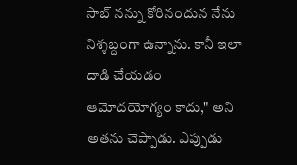సాబ్ నన్ను కోరినందున నేను నిశ్శబ్దంగా ఉన్నాను. కానీ ఇలా దాడి చేయడం ఆమోదయోగ్యం కాదు," అని అతను చెప్పాడు. ఎప్పుడు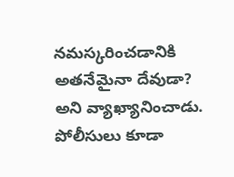నమస్కరించడానికి అతనేమైనా దేవుడా? అని వ్యాఖ్యానించాడు. పోలీసులు కూడా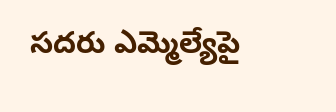సదరు ఎమ్మెల్యేపై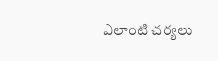ఎలాంటి చర్యలు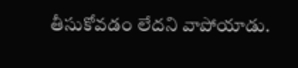తీసుకోవడం లేదని వాపోయాడు.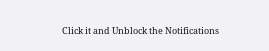Click it and Unblock the Notifications